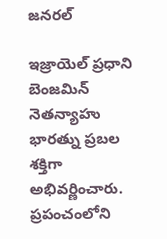జనరల్

ఇజ్రాయెల్ ప్రధాని బెంజమిన్ నెతన్యాహు భారత్ను ప్రబల శక్తిగా అభివర్ణించారు. ప్రపంచంలోని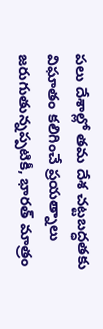పలు దేశాల్లో తమ దేశ చట్టబద్ధతకు విఘాతం కలిగించే ప్రయత్నాలు జరుగుతున్నప్పటికీ, భారత్ మాత్రం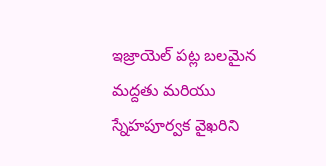ఇజ్రాయెల్ పట్ల బలమైన మద్దతు మరియు స్నేహపూర్వక వైఖరిని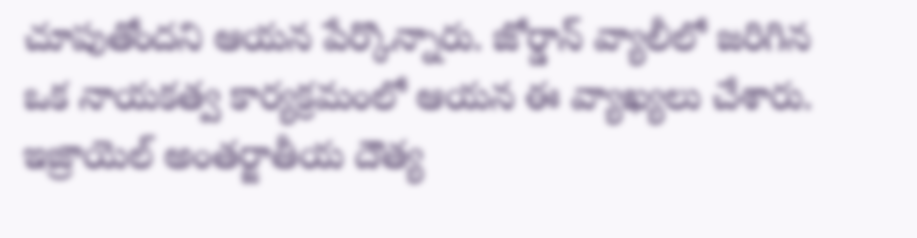చూపుతోందని ఆయన పేర్కొన్నారు. జోర్డాన్ వ్యాలీలో జరిగిన ఒక నాయకత్వ కార్యక్రమంలో ఆయన ఈ వ్యాఖ్యలు చేశారు.
ఇజ్రాయెల్ అంతర్జాతీయ దౌత్య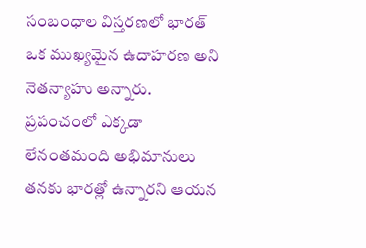సంబంధాల విస్తరణలో భారత్ ఒక ముఖ్యమైన ఉదాహరణ అని నెతన్యాహు అన్నారు. ప్రపంచంలో ఎక్కడా లేనంతమంది అభిమానులు తనకు భారత్లో ఉన్నారని ఆయన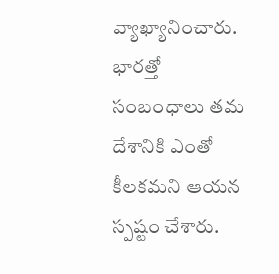వ్యాఖ్యానించారు. భారత్తో సంబంధాలు తమ దేశానికి ఎంతో కీలకమని ఆయన స్పష్టం చేశారు.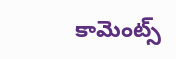కామెంట్స్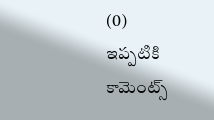(0)
ఇప్పటికి కామెంట్స్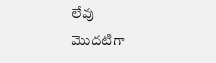లేవు
మొదటిగా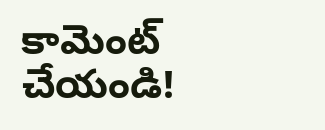కామెంట్ చేయండి!